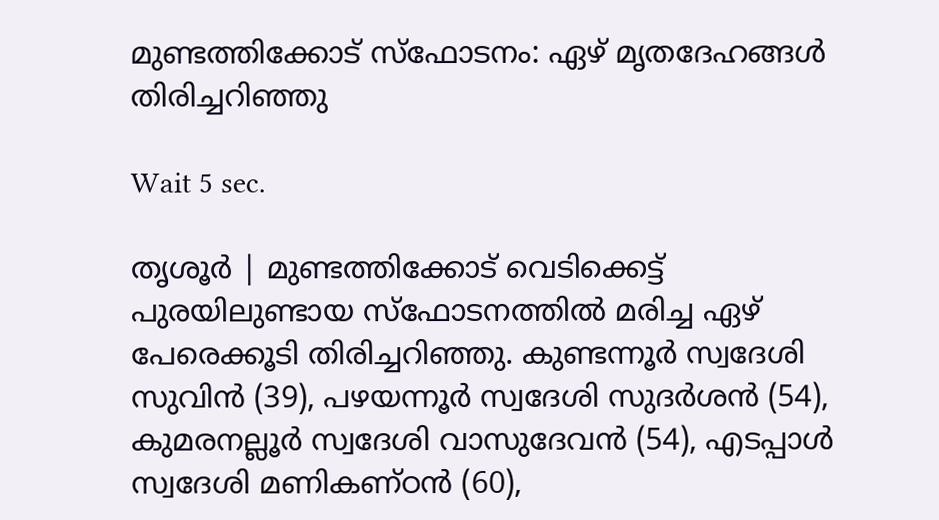മുണ്ടത്തിക്കോട് സ്‌ഫോടനം: ഏഴ് മൃതദേഹങ്ങള്‍ തിരിച്ചറിഞ്ഞു

Wait 5 sec.

തൃശൂര്‍ | മുണ്ടത്തിക്കോട് വെടിക്കെട്ട് പുരയിലുണ്ടായ സ്‌ഫോടനത്തില്‍ മരിച്ച ഏഴ് പേരെക്കൂടി തിരിച്ചറിഞ്ഞു. കുണ്ടന്നൂര്‍ സ്വദേശി സുവിന്‍ (39), പഴയന്നൂര്‍ സ്വദേശി സുദര്‍ശന്‍ (54), കുമരനല്ലൂര്‍ സ്വദേശി വാസുദേവന്‍ (54), എടപ്പാള്‍ സ്വദേശി മണികണ്ഠന്‍ (60),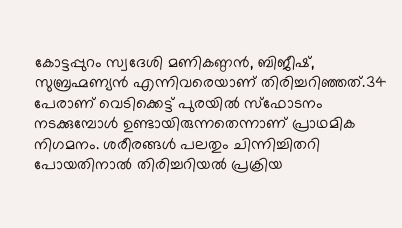കോട്ടപ്പുറം സ്വദേശി മണികണ്ഠന്‍, ബിജീഷ്, സുബ്രഹ്മണ്യന്‍ എന്നിവരെയാണ് തിരിച്ചറിഞ്ഞത്.34 പേരാണ് വെടിക്കെട്ട് പുരയില്‍ സ്‌ഫോടനം നടക്കുമ്പോള്‍ ഉണ്ടായിരുന്നതെന്നാണ് പ്രാഥമിക നിഗമനം. ശരീരങ്ങള്‍ പലതും ചിന്നിച്ചിതറി പോയതിനാല്‍ തിരിച്ചറിയല്‍ പ്രക്രിയ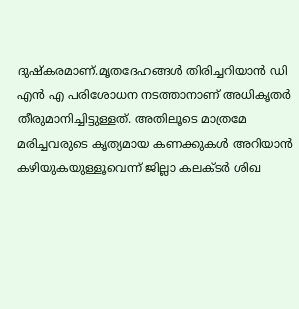ദുഷ്‌കരമാണ്.മൃതദേഹങ്ങള്‍ തിരിച്ചറിയാന്‍ ഡി എന്‍ എ പരിശോധന നടത്താനാണ് അധികൃതര്‍ തീരുമാനിച്ചിട്ടുള്ളത്. അതിലൂടെ മാത്രമേ മരിച്ചവരുടെ കൃത്യമായ കണക്കുകള്‍ അറിയാന്‍ കഴിയുകയുള്ളൂവെന്ന് ജില്ലാ കലക്ടര്‍ ശിഖ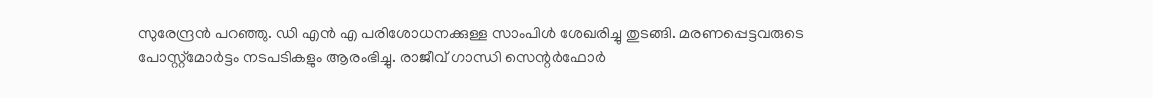സുരേന്ദ്രന്‍ പറഞ്ഞു. ഡി എന്‍ എ പരിശോധനക്കുള്ള സാംപിള്‍ ശേഖരിച്ചു തുടങ്ങി. മരണപ്പെട്ടവരുടെ പോസ്റ്റ്മോര്‍ട്ടം നടപടികളും ആരംഭിച്ചു. രാജീവ് ഗാന്ധി സെന്റര്‍ഫോര്‍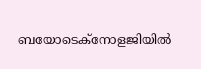ബയോടെക്നോളജിയില്‍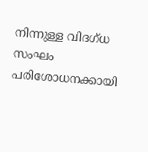നിന്നുള്ള വിദഗ്ധ സംഘം പരിശോധനക്കായി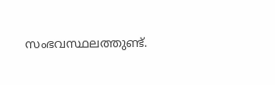സംഭവസ്ഥലത്തുണ്ട്.